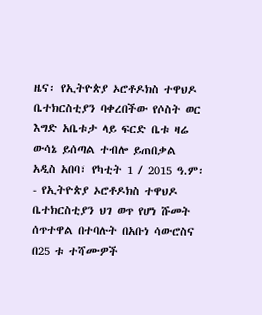ዜና፡ የኢትዮጵያ ኦሮቶዶክስ ተዋህዶ ቤተክርስቲያን ባቀረበችው የሶስት ወር እግድ አቤቱታ ላይ ፍርድ ቤቱ ዛሬ ውሳኔ ይሰጣል ተብሎ ይጠበቃል
አዲስ አበባ፣ የካቲት 1 / 2015 ዓ.ም፡- የኢትዮጵያ ኦሮቶዶክስ ተዋህዶ ቤተክርስቲያን ህገ ወጥ የሆነ ሹመት ሰጥተዋል በተባሉት በአቡነ ሳውሮስና በ25 ቱ ተሻሙዎች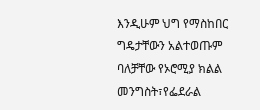እንዲሁም ህግ የማስከበር ግዴታቸውን አልተወጡም ባለቻቸው የኦሮሚያ ክልል መንግስት፣የፌደራል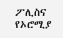ፖሊስና የኦሮሚያ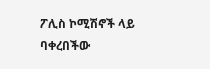ፖሊስ ኮሚሽኖች ላይ ባቀረበችው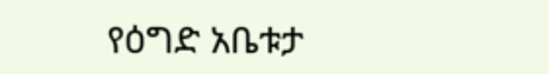የዕግድ አቤቱታ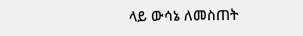ላይ ውሳኔ ለመስጠት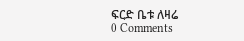ፍርድ ቤቱ ለዛሬ
0 Comments